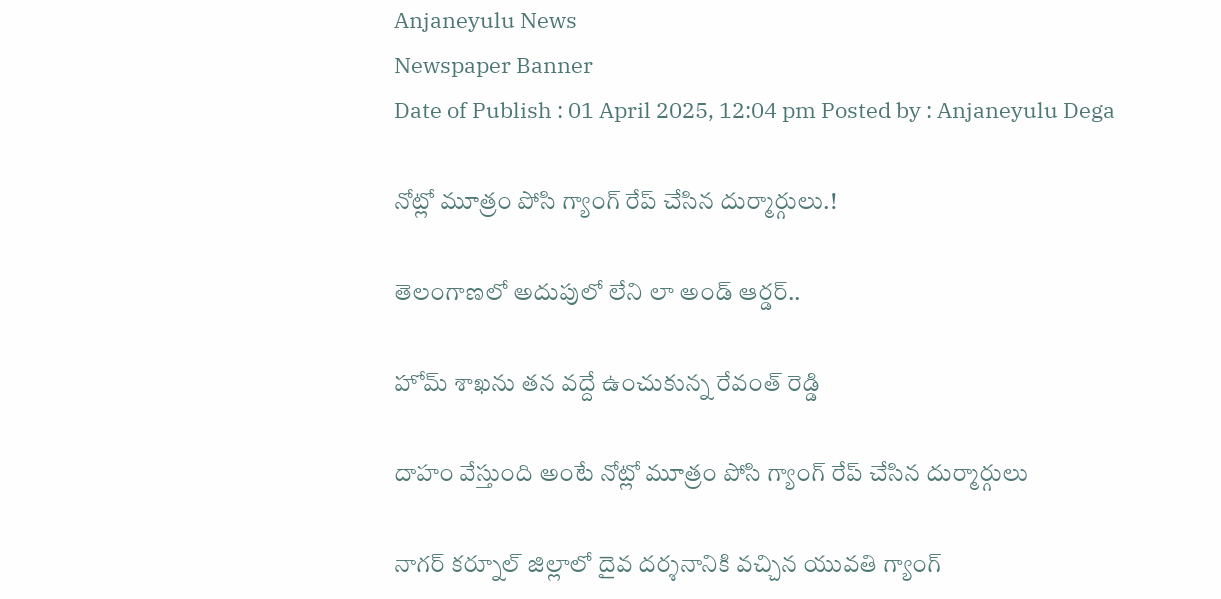Anjaneyulu News
Newspaper Banner
Date of Publish : 01 April 2025, 12:04 pm Posted by : Anjaneyulu Dega

నోట్లో మూత్రం పోసి గ్యాంగ్ రేప్ చేసిన దుర్మార్గులు.!

తెలంగాణలో అదుపులో లేని లా అండ్ ఆర్డర్..

హోమ్ శాఖను తన వద్దే ఉంచుకున్న రేవంత్ రెడ్డి

దాహం వేస్తుంది అంటే నోట్లో మూత్రం పోసి గ్యాంగ్ రేప్ చేసిన దుర్మార్గులు

నాగర్ కర్నూల్ జిల్లాలో దైవ దర్శనానికి వచ్చిన యువతి గ్యాంగ్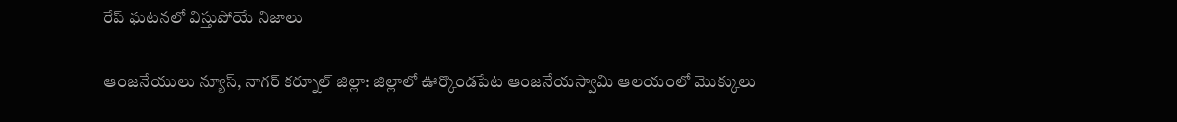రేప్ ఘటనలో విస్తుపోయే నిజాలు

ఆంజనేయులు న్యూస్, నాగర్ కర్నూల్ జిల్లా: జిల్లాలో ఊర్కొండపేట ఆంజనేయస్వామి ఆలయంలో మొక్కులు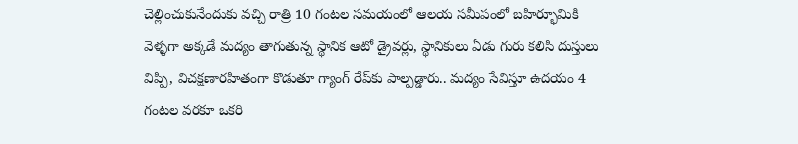చెల్లించుకునేందుకు వచ్చి రాత్రి 10 గంటల సమయంలో ఆలయ సమీపంలో బహిర్భూమికి వెళ్ళగా అక్కడే మద్యం తాగుతున్న స్థానిక ఆటో డ్రైవర్లు, స్థానికులు ఏడు గురు కలిసి దుస్తులు విప్పి, విచక్షణారహితంగా కొడుతూ గ్యాంగ్ రేప్‌కు పాల్పడ్డారు.. మద్యం సేవిస్తూ ఉదయం 4 గంటల వరకూ ఒకరి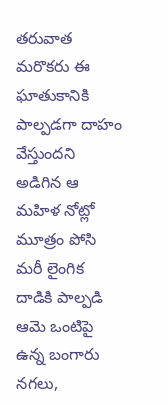తరువాత మరొకరు ఈ ఘాతుకానికి పాల్పడగా దాహం వేస్తుందని అడిగిన ఆ మహిళ నోట్లో మూత్రం పోసి మరీ లైంగిక దాడికి పాల్పడి ఆమె ఒంటిపై ఉన్న బంగారు నగలు,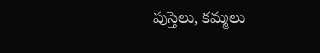పుస్తెలు, కమ్మలు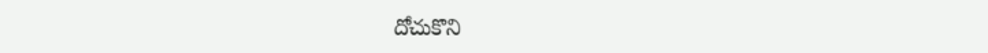దోచుకొని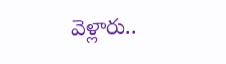వెళ్లారు..